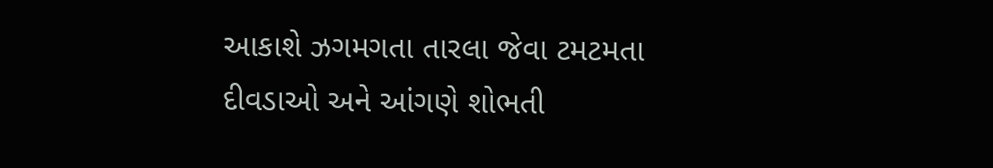આકાશે ઝગમગતા તારલા જેવા ટમટમતા દીવડાઓ અને આંગણે શોભતી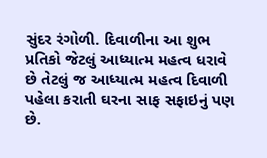સુંદર રંગોળી. દિવાળીના આ શુભ પ્રતિકો જેટલું આધ્યાત્મ મહત્વ ધરાવે છે તેટલું જ આધ્યાત્મ મહત્વ દિવાળી પહેલા કરાતી ઘરના સાફ સફાઇનું પણ છે.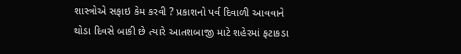શાસ્ત્રોએ સફાઇ કેમ કરવી ? પ્રકાશનો પર્વ દિવાળી આવવાને થોડા દિવસે બાકી છે ત્યારે આતશબાજી માટે શહેરમાં ફટાકડા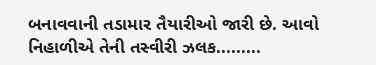બનાવવાની તડામાર તૈયારીઓ જારી છે. આવો નિહાળીએ તેની તસ્વીરી ઝલક.........